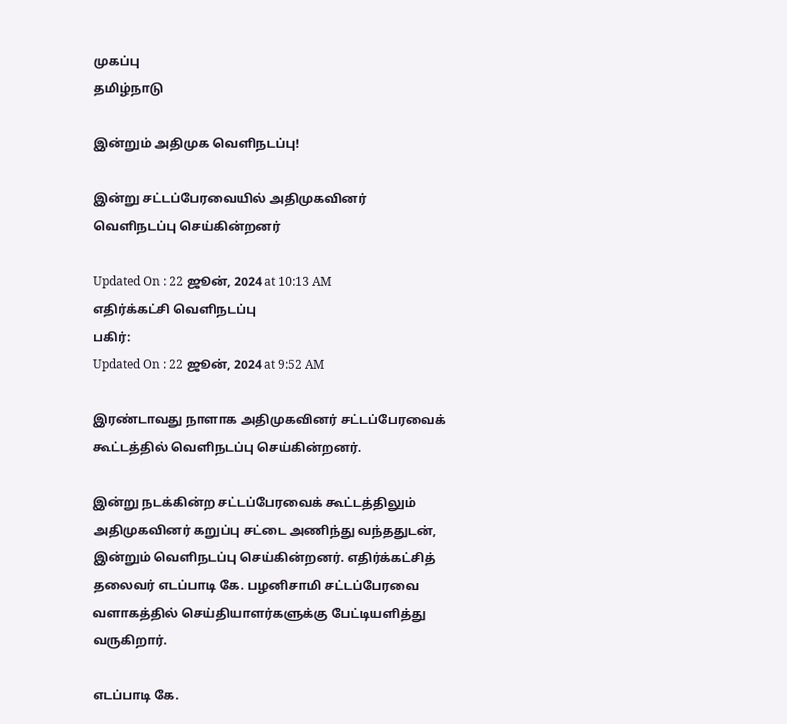முகப்பு
தமிழ்நாடு

இன்றும் அதிமுக வெளிநடப்பு!

இன்று சட்டப்பேரவையில் அதிமுகவினர் வெளிநடப்பு செய்கின்றனர்

Updated On : 22 ஜூன், 2024 at 10:13 AM
எதிர்க்கட்சி வெளிநடப்பு
பகிர்:
Updated On : 22 ஜூன், 2024 at 9:52 AM

இரண்டாவது நாளாக அதிமுகவினர் சட்டப்பேரவைக் கூட்டத்தில் வெளிநடப்பு செய்கின்றனர்.

இன்று நடக்கின்ற சட்டப்பேரவைக் கூட்டத்திலும் அதிமுகவினர் கறுப்பு சட்டை அணிந்து வந்ததுடன், இன்றும் வெளிநடப்பு செய்கின்றனர். எதிர்க்கட்சித் தலைவர் எடப்பாடி கே. பழனிசாமி சட்டப்பேரவை வளாகத்தில் செய்தியாளர்களுக்கு பேட்டியளித்து வருகிறார்.

எடப்பாடி கே.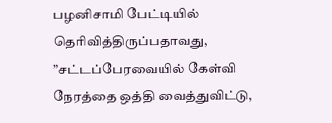பழனிசாமி பேட்டியில் தெரிவித்திருப்பதாவது, ”சட்டப்பேரவையில் கேள்வி நேரத்தை ஒத்தி வைத்துவிட்டு,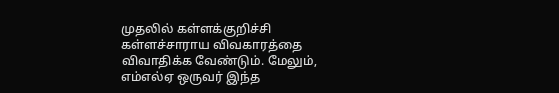முதலில் கள்ளக்குறிச்சி கள்ளச்சாராய விவகாரத்தை விவாதிக்க வேண்டும். மேலும், எம்எல்ஏ ஒருவர் இந்த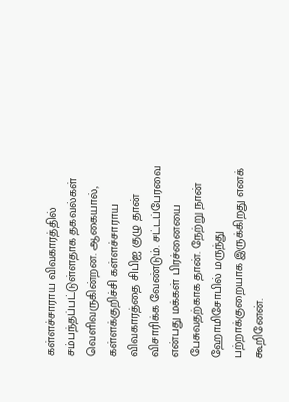கள்ளச்சாராய விவகாரத்தில் சம்பந்தப்பட்டுள்ளதாக தகவல்கள் வெளிவருகின்றன. ஆகையால், கள்ளக்குறிச்சி கள்ளச்சாராய விவகாரத்தை சிபிஐ குழு தான் விசாரிக்க வேண்டும். சட்டப்பேரவை என்பது மக்கள் பிரச்னையை பேசுவதற்காக தான். நேற்று நான் ஹோமிசோபில் மருந்து பற்றாக்குறையாக இருக்கிறது எனக் கூறினேன்.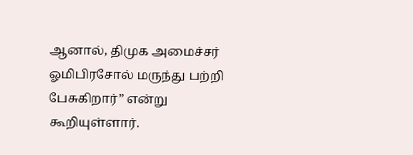ஆனால், திமுக அமைச்சர் ஓமிபிரசோல் மருந்து பற்றி பேசுகிறார்” என்று கூறியுள்ளார்.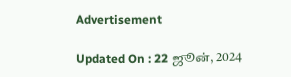Advertisement

Updated On : 22 ஜூன், 2024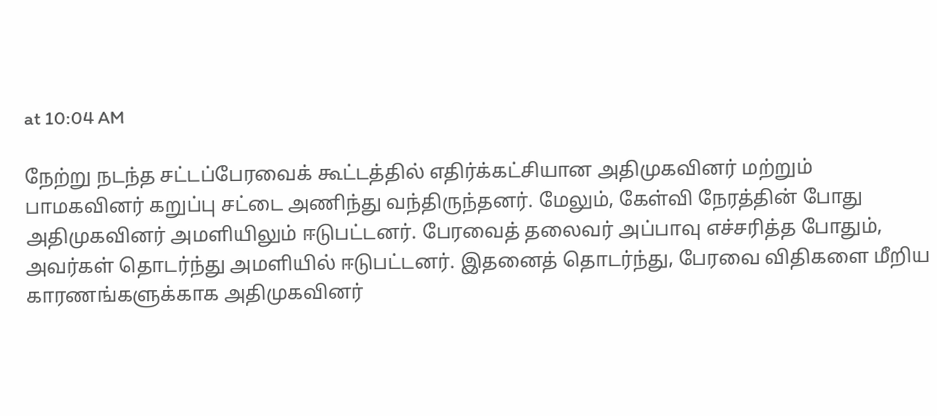at 10:04 AM

நேற்று நடந்த சட்டப்பேரவைக் கூட்டத்தில் எதிர்க்கட்சியான அதிமுகவினர் மற்றும் பாமகவினர் கறுப்பு சட்டை அணிந்து வந்திருந்தனர். மேலும், கேள்வி நேரத்தின் போது அதிமுகவினர் அமளியிலும் ஈடுபட்டனர். பேரவைத் தலைவர் அப்பாவு எச்சரித்த போதும், அவர்கள் தொடர்ந்து அமளியில் ஈடுபட்டனர். இதனைத் தொடர்ந்து, பேரவை விதிகளை மீறிய காரணங்களுக்காக அதிமுகவினர்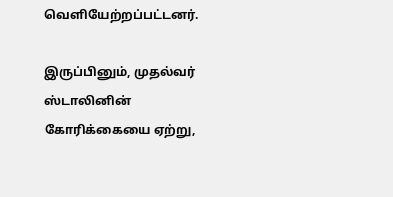வெளியேற்றப்பட்டனர்.

இருப்பினும், முதல்வர் ஸ்டாலினின் கோரிக்கையை ஏற்று,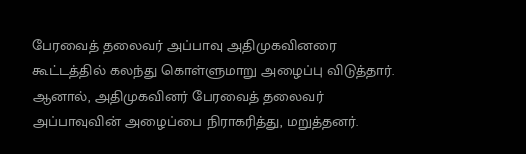பேரவைத் தலைவர் அப்பாவு அதிமுகவினரை கூட்டத்தில் கலந்து கொள்ளுமாறு அழைப்பு விடுத்தார். ஆனால், அதிமுகவினர் பேரவைத் தலைவர் அப்பாவுவின் அழைப்பை நிராகரித்து, மறுத்தனர்.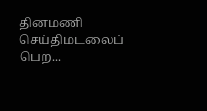தினமணி செய்திமடலைப் பெற...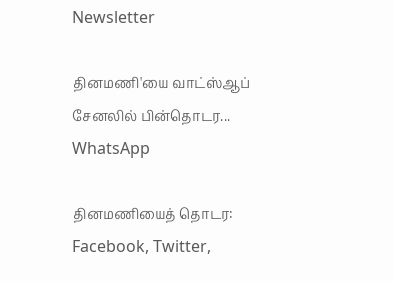Newsletter

தினமணி'யை வாட்ஸ்ஆப் சேனலில் பின்தொடர... WhatsApp

தினமணியைத் தொடர: Facebook, Twitter,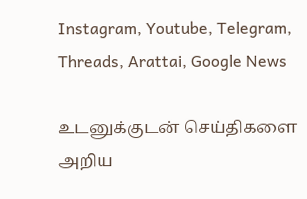Instagram, Youtube, Telegram, Threads, Arattai, Google News

உடனுக்குடன் செய்திகளை அறிய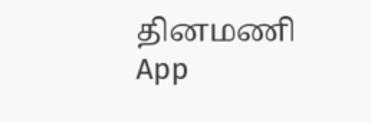தினமணி App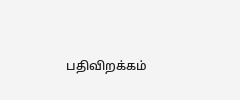பதிவிறக்கம்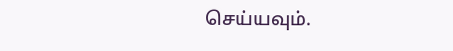செய்யவும்.